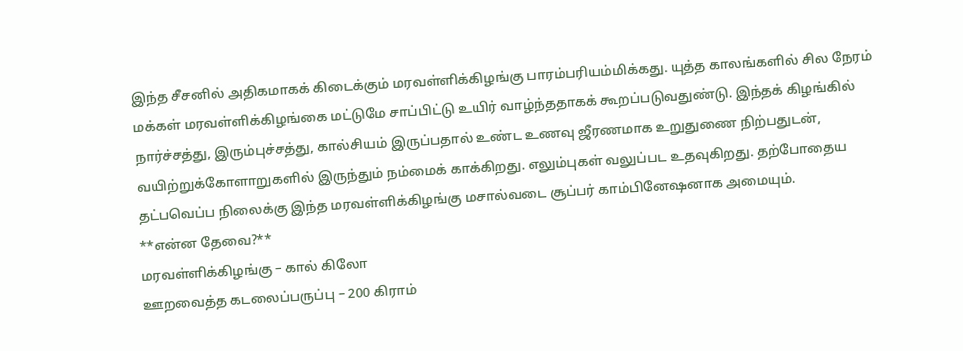இந்த சீசனில் அதிகமாகக் கிடைக்கும் மரவள்ளிக்கிழங்கு பாரம்பரியம்மிக்கது. யுத்த காலங்களில் சில நேரம் மக்கள் மரவள்ளிக்கிழங்கை மட்டுமே சாப்பிட்டு உயிர் வாழ்ந்ததாகக் கூறப்படுவதுண்டு. இந்தக் கிழங்கில் நார்ச்சத்து, இரும்புச்சத்து, கால்சியம் இருப்பதால் உண்ட உணவு ஜீரணமாக உறுதுணை நிற்பதுடன், வயிற்றுக்கோளாறுகளில் இருந்தும் நம்மைக் காக்கிறது. எலும்புகள் வலுப்பட உதவுகிறது. தற்போதைய தட்பவெப்ப நிலைக்கு இந்த மரவள்ளிக்கிழங்கு மசால்வடை சூப்பர் காம்பினேஷனாக அமையும்.
**என்ன தேவை?**
மரவள்ளிக்கிழங்கு – கால் கிலோ
ஊறவைத்த கடலைப்பருப்பு – 200 கிராம்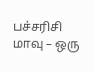பச்சரிசி மாவு – ஒரு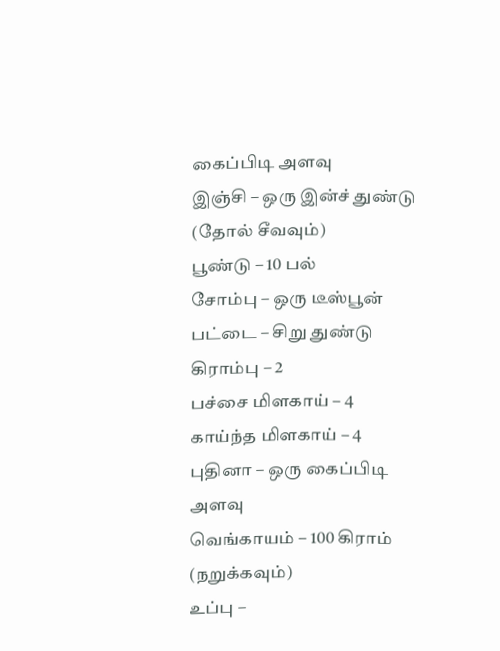கைப்பிடி அளவு
இஞ்சி – ஒரு இன்ச் துண்டு (தோல் சீவவும்)
பூண்டு – 10 பல்
சோம்பு – ஒரு டீஸ்பூன்
பட்டை – சிறு துண்டு
கிராம்பு – 2
பச்சை மிளகாய் – 4
காய்ந்த மிளகாய் – 4
புதினா – ஒரு கைப்பிடி அளவு
வெங்காயம் – 100 கிராம் (நறுக்கவும்)
உப்பு –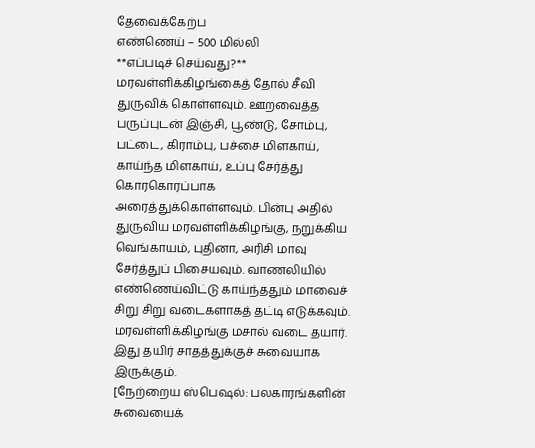தேவைக்கேற்ப
எண்ணெய் – 500 மில்லி
**எப்படிச் செய்வது?**
மரவள்ளிக்கிழங்கைத் தோல் சீவி துருவிக் கொள்ளவும். ஊறவைத்த பருப்புடன் இஞ்சி, பூண்டு, சோம்பு, பட்டை, கிராம்பு, பச்சை மிளகாய், காய்ந்த மிளகாய், உப்பு சேர்த்து கொரகொரப்பாக அரைத்துக்கொள்ளவும். பின்பு அதில் துருவிய மரவள்ளிக்கிழங்கு, நறுக்கிய வெங்காயம், புதினா, அரிசி மாவு சேர்த்துப் பிசையவும். வாணலியில் எண்ணெய்விட்டு காய்ந்ததும் மாவைச் சிறு சிறு வடைகளாகத் தட்டி எடுக்கவும். மரவள்ளிக்கிழங்கு மசால் வடை தயார். இது தயிர் சாதத்துக்குச் சுவையாக இருக்கும்.
[நேற்றைய ஸ்பெஷல்: பலகாரங்களின் சுவையைக்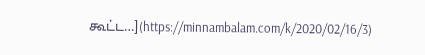கூட்ட…](https://minnambalam.com/k/2020/02/16/3)